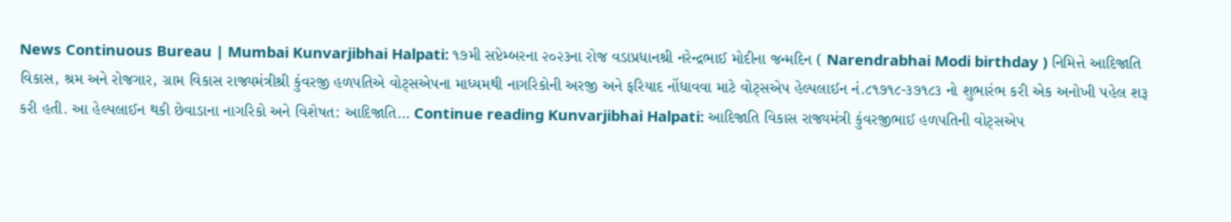News Continuous Bureau | Mumbai Kunvarjibhai Halpati: ૧૭મી સપ્ટેમ્બરના ૨૦૨૩ના રોજ વડાપ્રધાનશ્રી નરેન્દ્રભાઈ મોદીના જન્મદિન ( Narendrabhai Modi birthday ) નિમિત્તે આદિજાતિ વિકાસ, શ્રમ અને રોજગાર, ગ્રામ વિકાસ રાજ્યમંત્રીશ્રી કુંવરજી હળપતિએ વોટ્સએપના માધ્યમથી નાગરિકોની અરજી અને ફરિયાદ નોંધાવવા માટે વોટ્સએપ હેલ્પલાઈન નં.૮૧૭૧૮-૩૭૧૮૩ નો શુભારંભ કરી એક અનોખી પહેલ શરૂ કરી હતી. આ હેલ્પલાઈન થકી છેવાડાના નાગરિકો અને વિશેષત: આદિજાતિ… Continue reading Kunvarjibhai Halpati: આદિજાતિ વિકાસ રાજ્યમંત્રી કુંવરજીભાઈ હળપતિની વોટ્સએપ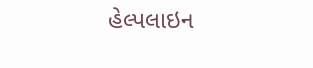હેલ્પલાઇન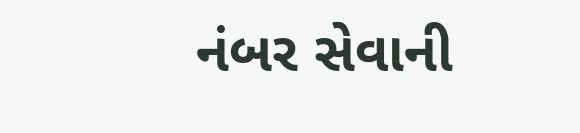નંબર સેવાની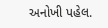અનોખી પહેલ.